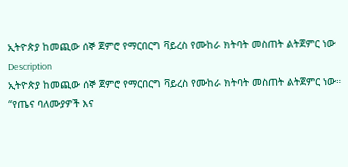ኢትዮጵያ ከመጪው ሰኞ ጀምሮ የማርበርግ ቫይረስ የሙከራ ክትባት መስጠት ልትጀምር ነው
Description
ኢትዮጵያ ከመጪው ሰኞ ጀምሮ የማርበርግ ቫይረስ የሙከራ ክትባት መስጠት ልትጀምር ነው። “የጤና ባለሙያዎች እና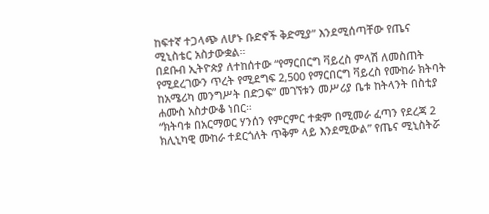ከፍተኛ ተጋላጭ ለሆኑ ቡድኖች ቅድሚያ” እንደሚሰጣቸው የጤና ሚኒስቴር አስታውቋል።
በደቡብ ኢትዮጵያ ለተከሰተው “የማርበርግ ቫይረስ ምላሽ ለመስጠት የሚደረገውን ጥረት የሚደግፍ 2,500 የማርበርግ ቫይረስ የሙከራ ክትባት ከአሜሪካ መንግሥት በድጋፍ” መገኘቱን መሥሪያ ቤቱ ከትላንት በስቲያ ሐሙስ አስታውቆ ነበር።
“ክትባቱ በአርማወር ሃንሰን የምርምር ተቋም በሚመራ ፈጣን የደረጃ 2 ክሊኒካዊ ሙከራ ተደርጎለት ጥቅም ላይ እንደሚውል” የጤና ሚኒስትሯ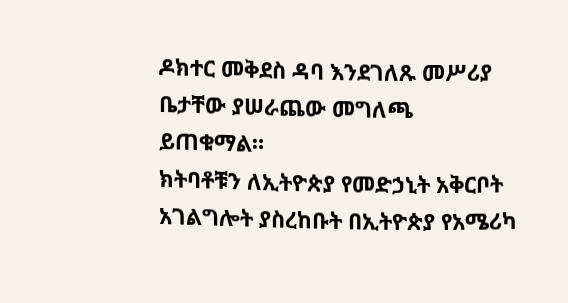ዶክተር መቅደስ ዳባ እንደገለጹ መሥሪያ ቤታቸው ያሠራጨው መግለጫ ይጠቁማል።
ክትባቶቹን ለኢትዮጵያ የመድኃኒት አቅርቦት አገልግሎት ያስረከቡት በኢትዮጵያ የአሜሪካ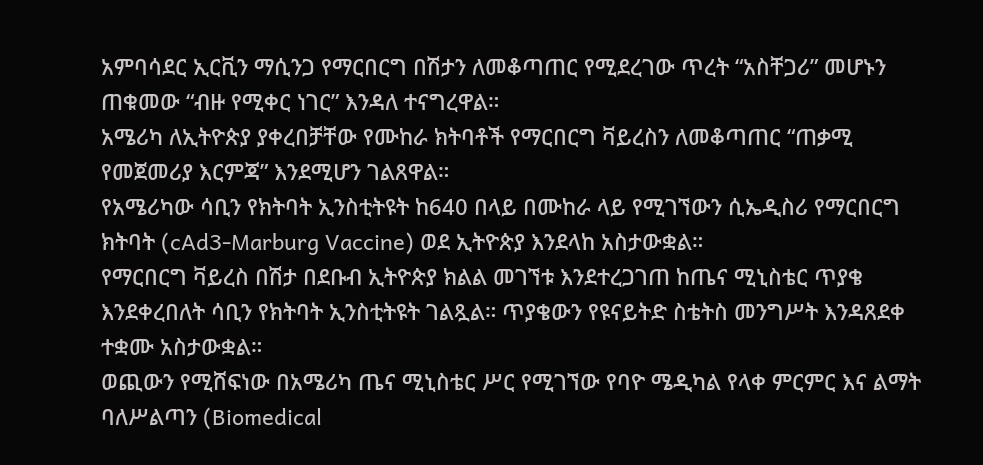አምባሳደር ኢርቪን ማሲንጋ የማርበርግ በሽታን ለመቆጣጠር የሚደረገው ጥረት “አስቸጋሪ” መሆኑን ጠቁመው “ብዙ የሚቀር ነገር” እንዳለ ተናግረዋል።
አሜሪካ ለኢትዮጵያ ያቀረበቻቸው የሙከራ ክትባቶች የማርበርግ ቫይረስን ለመቆጣጠር “ጠቃሚ የመጀመሪያ እርምጃ” እንደሚሆን ገልጸዋል።
የአሜሪካው ሳቢን የክትባት ኢንስቲትዩት ከ640 በላይ በሙከራ ላይ የሚገኘውን ሲኤዲስሪ የማርበርግ ክትባት (cAd3-Marburg Vaccine) ወደ ኢትዮጵያ እንደላከ አስታውቋል።
የማርበርግ ቫይረስ በሽታ በደቡብ ኢትዮጵያ ክልል መገኘቱ እንደተረጋገጠ ከጤና ሚኒስቴር ጥያቄ እንደቀረበለት ሳቢን የክትባት ኢንስቲትዩት ገልጿል። ጥያቄውን የዩናይትድ ስቴትስ መንግሥት እንዳጸደቀ ተቋሙ አስታውቋል።
ወጪውን የሚሸፍነው በአሜሪካ ጤና ሚኒስቴር ሥር የሚገኘው የባዮ ሜዲካል የላቀ ምርምር እና ልማት ባለሥልጣን (Biomedical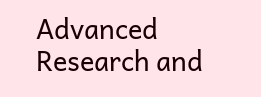Advanced Research and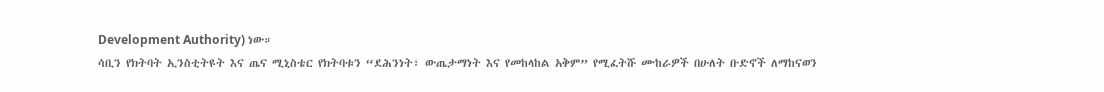Development Authority) ነው።
ሳቢን የክትባት ኢንስቲትዩት እና ጤና ሚኒስቴር የክትባቱን “ደሕንነት፣ ውጤታማነት እና የመከላከል አቅም” የሚፈትሹ ሙከራዎች በሁለት ቡድኖች ለማከናወን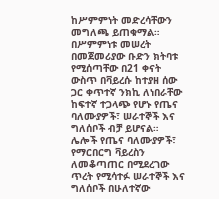ከሥምምነት መድረሳቸውን መግለጫ ይጠቁማል።
በሥምምነቱ መሠረት በመጀመሪያው ቡድን ክትባቱ የሚሰጣቸው በ21 ቀናት ውስጥ በቫይረሱ ከተያዘ ሰው ጋር ቀጥተኛ ንክኪ ለነበራቸው ከፍተኛ ተጋላጭ የሆኑ የጤና ባለሙያዎች፣ ሠራተኞች እና ግለሰቦች ብቻ ይሆናል።
ሌሎች የጤና ባለሙያዎች፣ የማርበርግ ቫይረስን ለመቆጣጠር በሚደረገው ጥረት የሚሳተፉ ሠራተኞች እና ግለሰቦች በሁለተኛው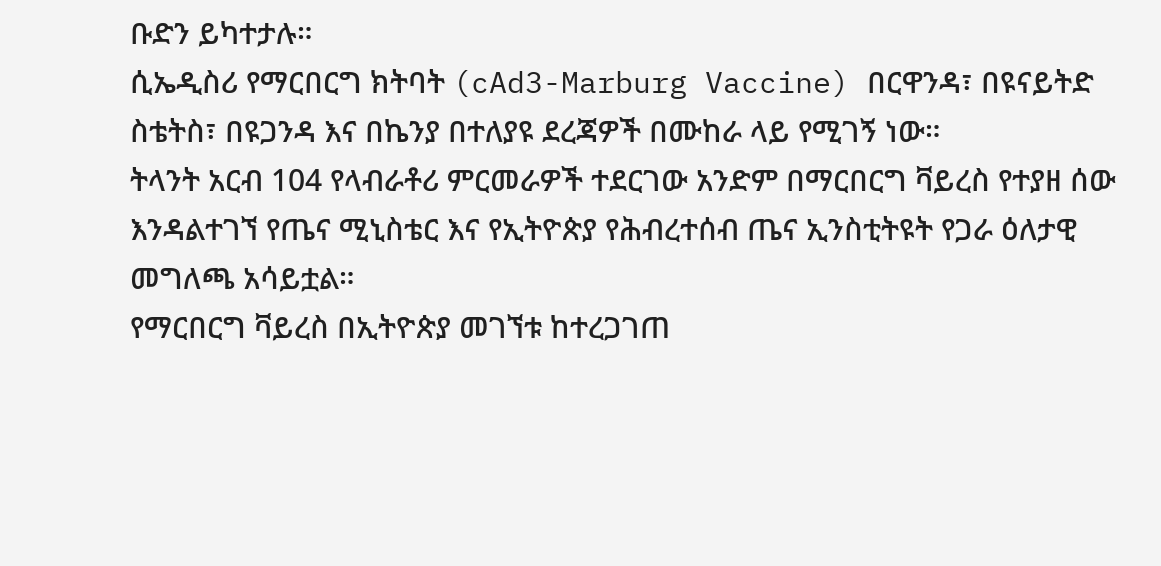ቡድን ይካተታሉ።
ሲኤዲስሪ የማርበርግ ክትባት (cAd3-Marburg Vaccine) በርዋንዳ፣ በዩናይትድ ስቴትስ፣ በዩጋንዳ እና በኬንያ በተለያዩ ደረጃዎች በሙከራ ላይ የሚገኝ ነው።
ትላንት አርብ 104 የላብራቶሪ ምርመራዎች ተደርገው አንድም በማርበርግ ቫይረስ የተያዘ ሰው እንዳልተገኘ የጤና ሚኒስቴር እና የኢትዮጵያ የሕብረተሰብ ጤና ኢንስቲትዩት የጋራ ዕለታዊ መግለጫ አሳይቷል።
የማርበርግ ቫይረስ በኢትዮጵያ መገኘቱ ከተረጋገጠ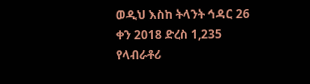ወዲህ እስከ ትላንት ኅዳር 26 ቀን 2018 ድረስ 1,235 የላብራቶሪ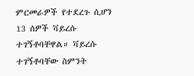ምርመራዎች የተደረጉ ሲሆን 13 ሰዎች ቫይረሱ ተገኝቶባቸዋል። ቫይረሱ ተገኝቶባቸው ስምንት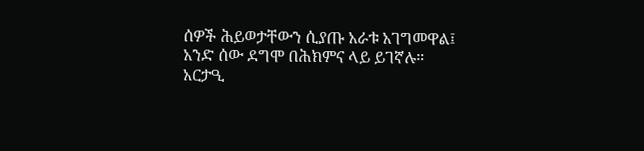ሰዎች ሕይወታቸውን ሲያጡ አራቱ አገግመዋል፤ አንድ ሰው ደግሞ በሕክምና ላይ ይገኛሉ።
አርታዒ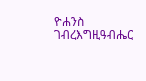ዮሐንስ ገብረእግዚዓብሔር